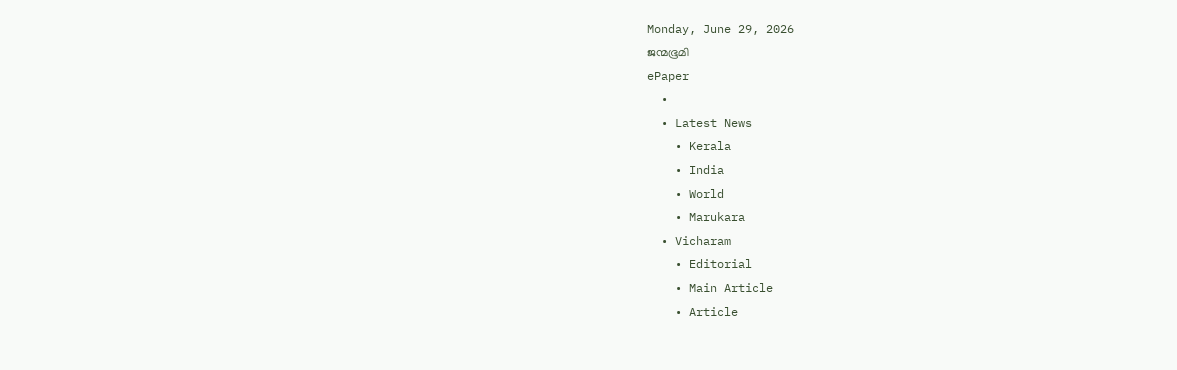Monday, June 29, 2026
ജന്മഭൂമി
ePaper
  •
  • Latest News
    • Kerala
    • India
    • World
    • Marukara
  • Vicharam
    • Editorial
    • Main Article
    • Article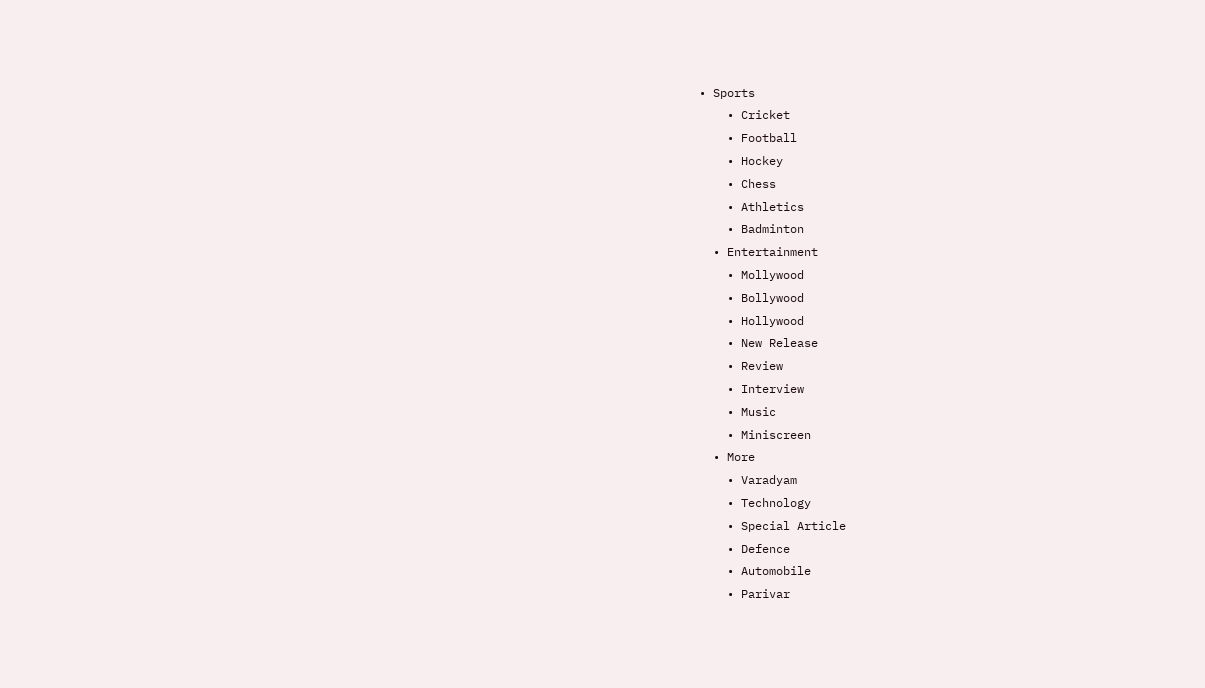• Sports
    • Cricket
    • Football
    • Hockey
    • Chess
    • Athletics
    • Badminton
  • Entertainment
    • Mollywood
    • Bollywood
    • Hollywood
    • New Release
    • Review
    • Interview
    • Music
    • Miniscreen
  • More
    • Varadyam
    • Technology
    • Special Article
    • Defence
    • Automobile
    • Parivar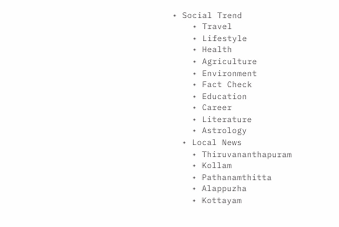• Social Trend
    • Travel
    • Lifestyle
    • Health
    • Agriculture
    • Environment
    • Fact Check
    • Education
    • Career
    • Literature
    • Astrology
  • Local News
    • Thiruvananthapuram
    • Kollam
    • Pathanamthitta
    • Alappuzha
    • Kottayam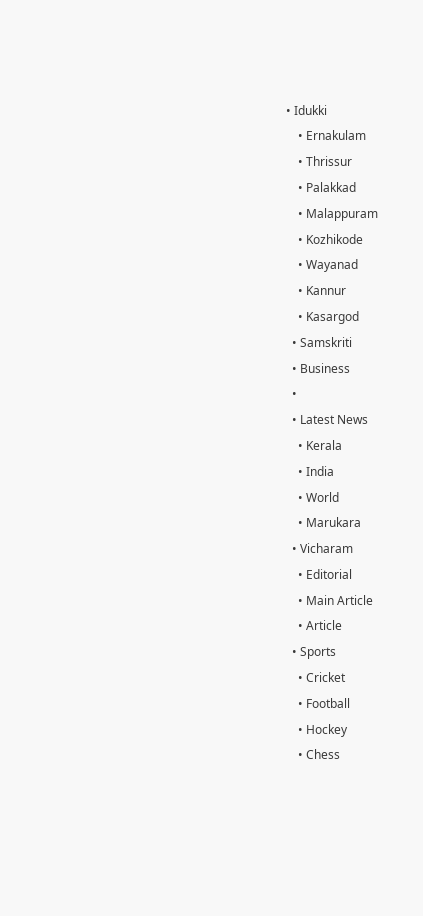• Idukki
    • Ernakulam
    • Thrissur
    • Palakkad
    • Malappuram
    • Kozhikode
    • Wayanad
    • Kannur
    • Kasargod
  • Samskriti
  • Business
  •
  • Latest News
    • Kerala
    • India
    • World
    • Marukara
  • Vicharam
    • Editorial
    • Main Article
    • Article
  • Sports
    • Cricket
    • Football
    • Hockey
    • Chess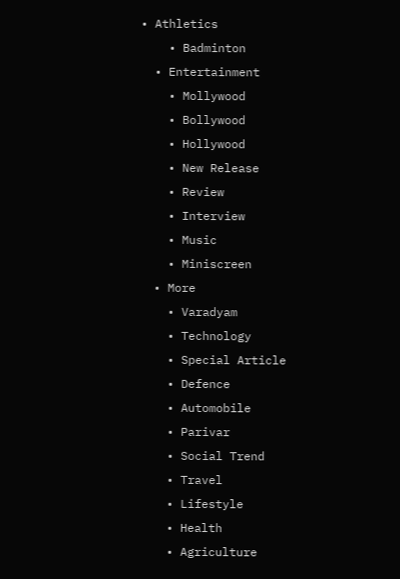• Athletics
    • Badminton
  • Entertainment
    • Mollywood
    • Bollywood
    • Hollywood
    • New Release
    • Review
    • Interview
    • Music
    • Miniscreen
  • More
    • Varadyam
    • Technology
    • Special Article
    • Defence
    • Automobile
    • Parivar
    • Social Trend
    • Travel
    • Lifestyle
    • Health
    • Agriculture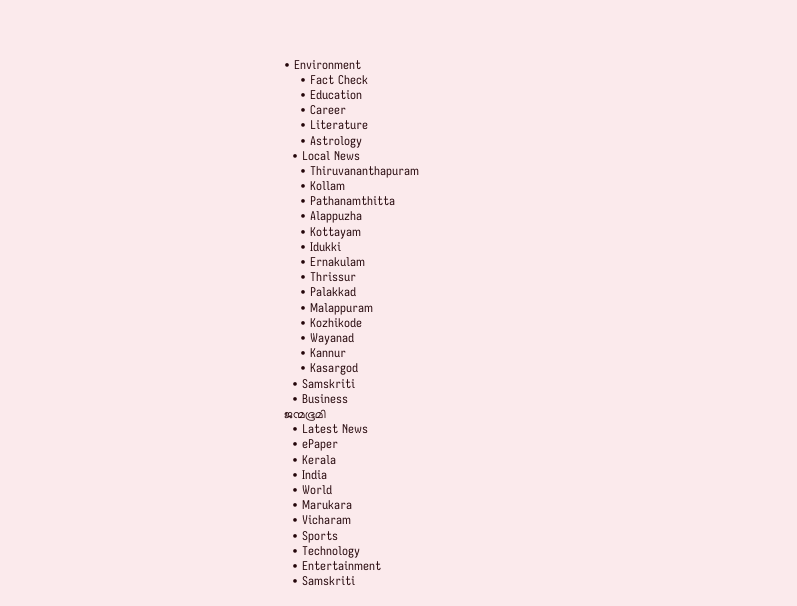• Environment
    • Fact Check
    • Education
    • Career
    • Literature
    • Astrology
  • Local News
    • Thiruvananthapuram
    • Kollam
    • Pathanamthitta
    • Alappuzha
    • Kottayam
    • Idukki
    • Ernakulam
    • Thrissur
    • Palakkad
    • Malappuram
    • Kozhikode
    • Wayanad
    • Kannur
    • Kasargod
  • Samskriti
  • Business
ജന്മഭൂമി
  • Latest News
  • ePaper
  • Kerala
  • India
  • World
  • Marukara
  • Vicharam
  • Sports
  • Technology
  • Entertainment
  • Samskriti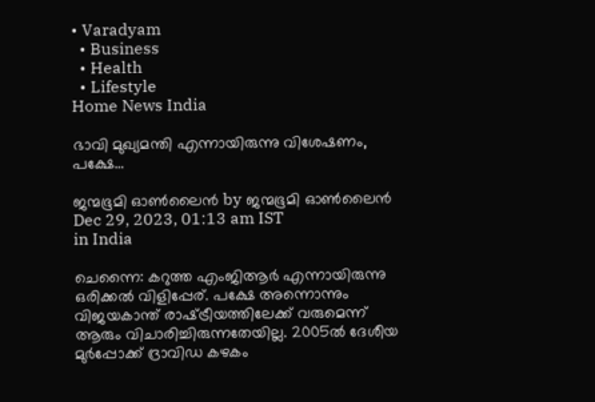• Varadyam
  • Business
  • Health
  • Lifestyle
Home News India

ഭാവി മുഖ്യമന്തി എന്നായിരുന്നു വിശേഷണം, പക്ഷേ…

ജന്മഭൂമി ഓണ്‍ലൈന്‍ by ജന്മഭൂമി ഓണ്‍ലൈന്‍
Dec 29, 2023, 01:13 am IST
in India

ചെന്നൈ: കറുത്ത എംജിആര്‍ എന്നായിരുന്നു ഒരിക്കല്‍ വിളിപ്പേര്. പക്ഷേ അന്നൊന്നും വിജയകാന്ത് രാഷ്‌ട്രീയത്തിലേക്ക് വരുമെന്ന് ആരും വിചാരിച്ചിരുന്നതേയില്ല. 2005ല്‍ ദേശീയ മുര്‍പ്പോക്ക് ദ്രാവിഡ കഴകം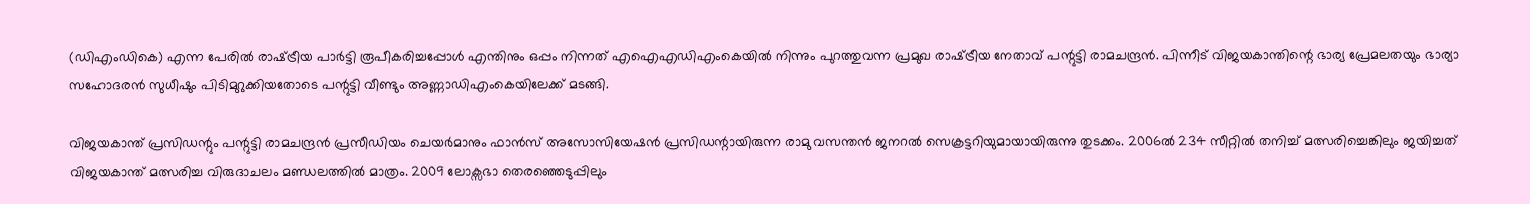(ഡിഎംഡികെ) എന്ന പേരില്‍ രാഷ്‌ട്രീയ പാര്‍ട്ടി രൂപീകരിച്ചപ്പോള്‍ എന്തിനും ഒപ്പം നിന്നത് എഐഎഡിഎംകെയില്‍ നിന്നും പുറത്തുവന്ന പ്രമുഖ രാഷ്‌ട്രീയ നേതാവ് പന്റുട്ടി രാമചന്ദ്രന്‍. പിന്നീട് വിജയകാന്തിന്റെ ഭാര്യ പ്രേമലതയും ഭാര്യാ സഹോദരന്‍ സുധീഷും പിടിമുറുക്കിയതോടെ പന്റുട്ടി വീണ്ടും അണ്ണാഡിഎംകെയിലേക്ക് മടങ്ങി.

വിജയകാന്ത് പ്രസിഡന്റും പന്റുട്ടി രാമചന്ദ്രന്‍ പ്രസീഡിയം ചെയര്‍മാനും ഫാന്‍സ് അസോസിയേഷന്‍ പ്രസിഡന്റായിരുന്ന രാമു വസന്തന്‍ ജനറല്‍ സെക്രട്ടറിയുമായായിരുന്നു തുടക്കം. 2006ല്‍ 234 സീറ്റില്‍ തനിച്ച് മത്സരിച്ചെങ്കിലും ജയിച്ചത് വിജയകാന്ത് മത്സരിച്ച വിരുദാചലം മണ്ഡലത്തില്‍ മാത്രം. 2009 ലോക്സഭാ തെരഞ്ഞെടുപ്പിലും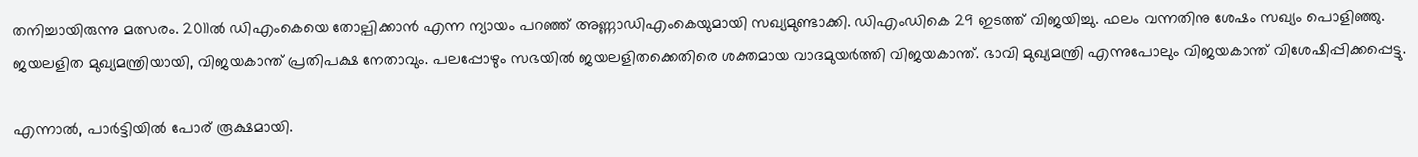തനിച്ചായിരുന്നു മത്സരം. 2011ല്‍ ഡിഎംകെയെ തോല്പിക്കാന്‍ എന്ന ന്യായം പറഞ്ഞ് അണ്ണാഡിഎംകെയുമായി സഖ്യമുണ്ടാക്കി. ഡിഎംഡികെ 29 ഇടത്ത് വിജയിച്ചു. ഫലം വന്നതിനു ശേഷം സഖ്യം പൊളിഞ്ഞു. ജയലളിത മുഖ്യമന്ത്രിയായി, വിജയകാന്ത് പ്രതിപക്ഷ നേതാവും. പലപ്പോഴും സഭയില്‍ ജയലളിതക്കെതിരെ ശക്തമായ വാദമുയര്‍ത്തി വിജയകാന്ത്. ഭാവി മുഖ്യമന്ത്രി എന്നുപോലും വിജയകാന്ത് വിശേഷിപ്പിക്കപ്പെട്ടു.

എന്നാല്‍, പാര്‍ട്ടിയില്‍ പോര് രൂക്ഷമായി.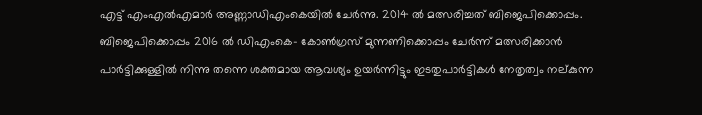എട്ട് എംഎല്‍എമാര്‍ അണ്ണാഡിഎംകെയില്‍ ചേര്‍ന്നു. 2014 ല്‍ മത്സരിച്ചത് ബിജെപിക്കൊപ്പം. ബിജെപിക്കൊപ്പം 2016 ല്‍ ഡിഎംകെ- കോണ്‍ഗ്രസ് മുന്നണിക്കൊപ്പം ചേര്‍ന്ന് മത്സരിക്കാന്‍ പാര്‍ട്ടിക്കുള്ളില്‍ നിന്നു തന്നെ ശക്തമായ ആവശ്യം ഉയര്‍ന്നിട്ടും ഇടതുപാര്‍ട്ടികള്‍ നേതൃത്വം നല്കുന്ന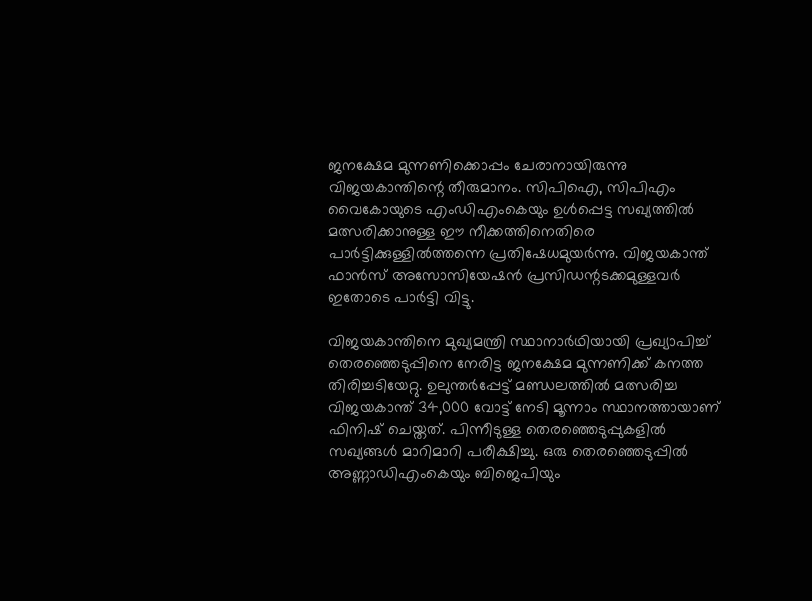ജനക്ഷേമ മുന്നണിക്കൊപ്പം ചേരാനായിരുന്നു വിജയകാന്തിന്റെ തീരുമാനം. സിപിഐ, സിപിഎം വൈകോയുടെ എംഡിഎംകെയും ഉള്‍പ്പെട്ട സഖ്യത്തില്‍ മത്സരിക്കാനുള്ള ഈ നീക്കത്തിനെതിരെ പാര്‍ട്ടിക്കുള്ളില്‍ത്തന്നെ പ്രതിഷേധമുയര്‍ന്നു. വിജയകാന്ത് ഫാന്‍സ് അസോസിയേഷന്‍ പ്രസിഡന്റടക്കമുള്ളവര്‍ ഇതോടെ പാര്‍ട്ടി വിട്ടു.

വിജയകാന്തിനെ മുഖ്യമന്ത്രി സ്ഥാനാര്‍ഥിയായി പ്രഖ്യാപിച്ച് തെരഞ്ഞെടുപ്പിനെ നേരിട്ട ജനക്ഷേമ മുന്നണിക്ക് കനത്ത തിരിച്ചടിയേറ്റു. ഉലുന്തര്‍പ്പേട്ട് മണ്ഡലത്തില്‍ മത്സരിച്ച വിജയകാന്ത് 34,000 വോട്ട് നേടി മൂന്നാം സ്ഥാനത്തായാണ് ഫിനിഷ് ചെയ്തത്. പിന്നീടുള്ള തെരഞ്ഞെടുപ്പുകളില്‍ സഖ്യങ്ങള്‍ മാറിമാറി പരീക്ഷിച്ചു. ഒരു തെരഞ്ഞെടുപ്പില്‍ അണ്ണാഡിഎംകെയും ബിജെപിയും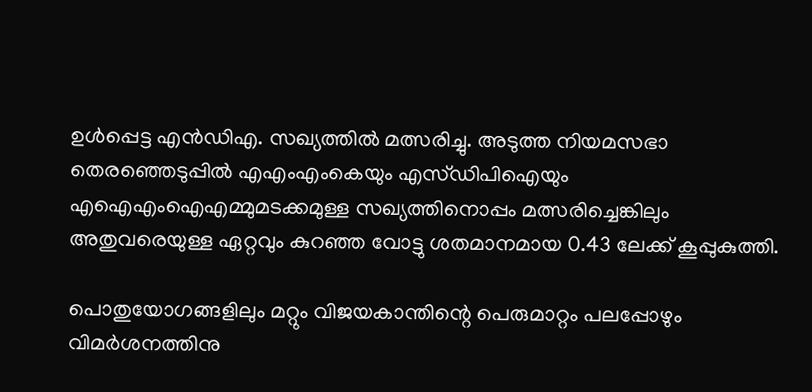ഉള്‍പ്പെട്ട എന്‍ഡിഎ. സഖ്യത്തില്‍ മത്സരിച്ചു. അടുത്ത നിയമസഭാ തെരഞ്ഞെടുപ്പില്‍ എഎംഎംകെയും എസ്ഡിപിഐയും എഐഎംഐഎമ്മുമടക്കമുള്ള സഖ്യത്തിനൊപ്പം മത്സരിച്ചെങ്കിലും അതുവരെയുള്ള ഏറ്റവും കുറഞ്ഞ വോട്ടു ശതമാനമായ 0.43 ലേക്ക് കൂപ്പുകുത്തി.

പൊതുയോഗങ്ങളിലും മറ്റും വിജയകാന്തിന്റെ പെരുമാറ്റം പലപ്പോഴും വിമര്‍ശനത്തിനു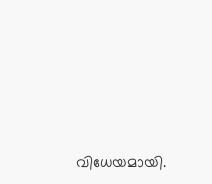വിധേയമായി.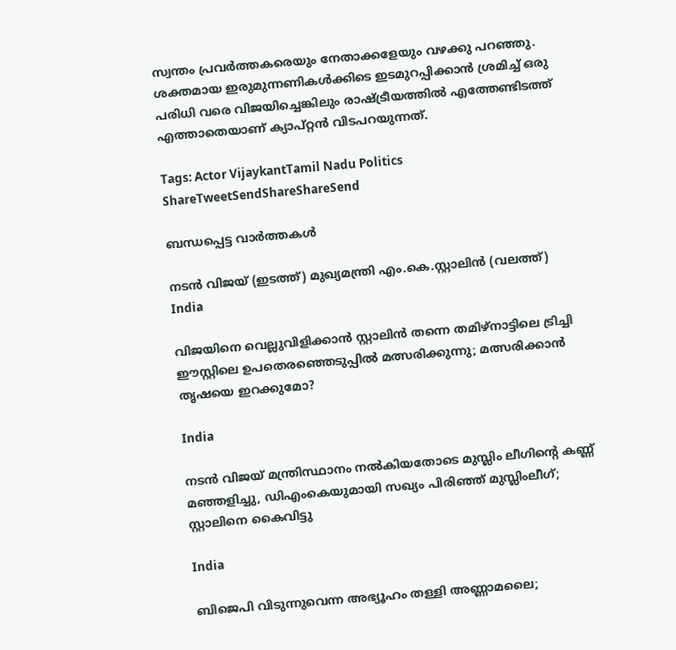സ്വന്തം പ്രവര്‍ത്തകരെയും നേതാക്കളേയും വഴക്കു പറഞ്ഞു. ശക്തമായ ഇരുമുന്നണികള്‍ക്കിടെ ഇടമുറപ്പിക്കാന്‍ ശ്രമിച്ച് ഒരു പരിധി വരെ വിജയിച്ചെങ്കിലും രാഷ്‌ട്രീയത്തില്‍ എത്തേണ്ടിടത്ത് എത്താതെയാണ് ക്യാപ്റ്റന്‍ വിടപറയുന്നത്.

Tags: Actor VijaykantTamil Nadu Politics
ShareTweetSendShareShareSend

ബന്ധപ്പെട്ട വാര്‍ത്തകള്‍

നടന്‍ വിജയ് (ഇടത്ത്) മുഖ്യമന്ത്രി എം.കെ.സ്റ്റാലിന്‍ (വലത്ത്)
India

വിജയിനെ വെല്ലുവിളിക്കാന്‍ സ്റ്റാലിന്‍ തന്നെ തമിഴ്നാട്ടിലെ ട്രിച്ചി ഈസ്റ്റിലെ ഉപതെരഞ്ഞെടുപ്പില്‍ മത്സരിക്കുന്നു; മത്സരിക്കാന്‍ തൃഷയെ ഇറക്കുമോ?

India

നടന്‍ വിജയ് മന്ത്രിസ്ഥാനം നല്‍കിയതോടെ മുസ്ലിം ലീഗിന്റെ കണ്ണ് മഞ്ഞളിച്ചു, ഡിഎംകെയുമായി സഖ്യം പിരിഞ്ഞ് മുസ്ലിംലീഗ്; സ്റ്റാലിനെ കൈവിട്ടു

India

ബിജെപി വിടുന്നുവെന്ന അഭ്യൂഹം തള്ളി അണ്ണാമലൈ;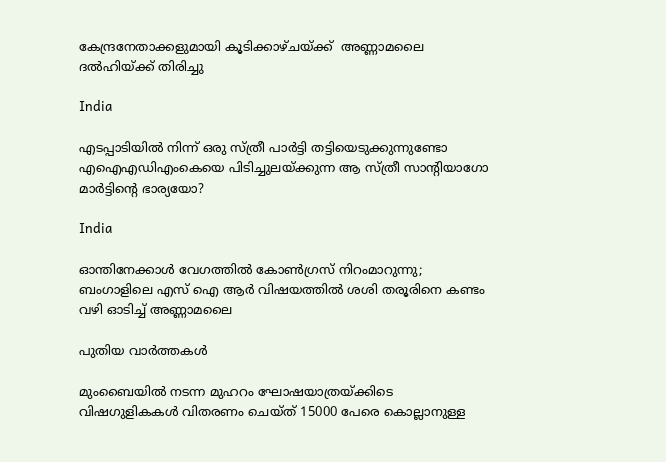കേന്ദ്രനേതാക്കളുമായി കൂടിക്കാഴ്ചയ്‌ക്ക്  അണ്ണാമലൈ ദല്‍ഹിയ്‌ക്ക് തിരിച്ചു

India

എടപ്പാടിയിൽ നിന്ന് ഒരു സ്ത്രീ പാർട്ടി തട്ടിയെടുക്കുന്നുണ്ടോ എഐഎഡിഎംകെയെ പിടിച്ചുലയ്‌ക്കുന്ന ആ സ്ത്രീ സാന്‍റിയാഗോ മാര്‍ട്ടിന്റെ ഭാര്യയോ?

India

ഓന്തിനേക്കാള്‍ വേഗത്തില്‍ കോണ്‍ഗ്രസ് നിറംമാറുന്നു; ബംഗാളിലെ എസ് ഐ ആര്‍ വിഷയത്തില്‍ ശശി തരൂരിനെ കണ്ടം വഴി ഓടിച്ച് അണ്ണാമലൈ

പുതിയ വാര്‍ത്തകള്‍

മുംബൈയിൽ നടന്ന മുഹറം ഘോഷയാത്രയ്‌ക്കിടെ വിഷഗുളികകള്‍ വിതരണം ചെയ്ത് 15000 പേരെ കൊല്ലാനുള്ള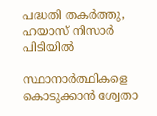പദ്ധതി തകര്‍ത്തു, ഹയാസ് നിസാര്‍ പിടിയില്‍

സ്ഥാനാർത്ഥികളെ കൊടുക്കാൻ ശ്വേതാ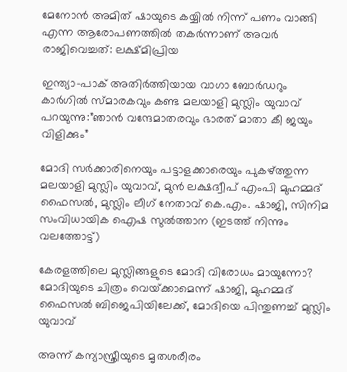മേനോൻ അമിത് ഷായുടെ കയ്യിൽ നിന്ന് പണം വാങ്ങി എന്ന ആരോപണത്തില്‍ തകര്‍ന്നാണ് അവര്‍ രാജിവെച്ചത്: ലക്ഷ്മിപ്രിയ

ഇന്ത്യാ-പാക് അതിര്‍ത്തിയായ വാഗാ ബോര്‍ഡറും കാര്‍ഗില്‍ സ്മാരകവും കണ്ട മലയാളി മുസ്ലിം യുവാവ് പറയുന്നു:”ഞാന്‍ വന്ദേമാതരവും ഭാരത് മാതാ കീ ജയും വിളിക്കും”

മോദി സര്‍ക്കാരിനെയും പട്ടാളക്കാരെയും പുകഴ്ത്തുന്ന മലയാളി മുസ്ലിം യുവാവ്, മുന്‍ ലക്ഷദ്വീപ് എംപി മുഹമ്മദ് ഫൈസല്‍, മുസ്ലിം ലീഗ് നേതാവ് കെ.എം. ഷാജി, സിനിമ സംവിധായിക ഐഷ സുല്‍ത്താന (ഇടത്ത് നിന്നും വലത്തോട്ട്)

കേരളത്തിലെ മുസ്ലിങ്ങളുടെ മോദി വിരോധം മായുന്നോ? മോദിയുടെ ചിത്രം വെയ്‌ക്കാമെന്ന് ഷാജി, മുഹമ്മദ് ഫൈസല്‍ ബിജെപിയിലേക്ക്, മോദിയെ പിന്തുണച്ച് മുസ്ലിം യുവാവ്

അന്ന് കന്യാസ്ത്രീയുടെ മൃതശരീരം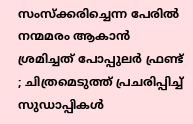സംസ്ക്കരിച്ചെന്ന പേരിൽ നന്മമരം ആകാൻ ശ്രമിച്ചത് പോപ്പുലർ ഫ്രണ്ട് ; ചിത്രമെടുത്ത് പ്രചരിപ്പിച്ച് സുഡാപ്പികൾ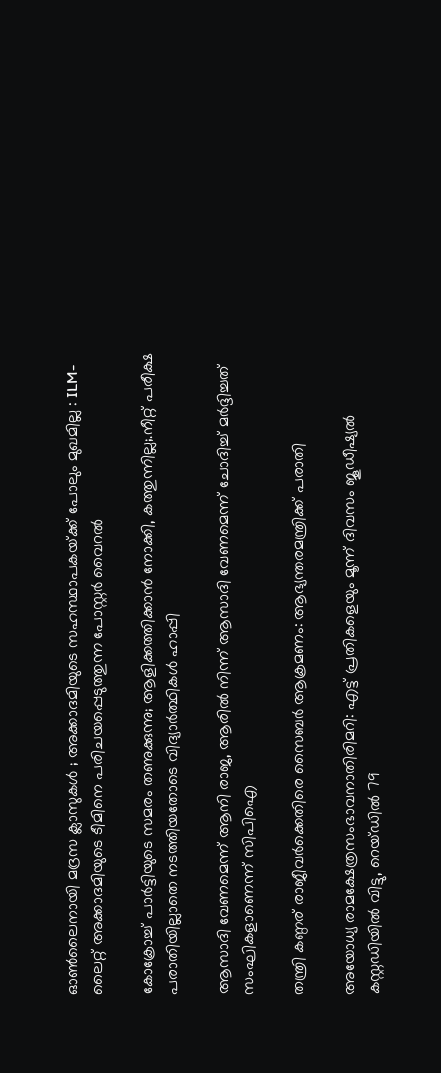ഓൺലൈനായി മദ്രസ ക്ലാസുകൾ ; അക്കാദമിയുടെ സഹസ്ഥാപകയ്‌ക്ക് പോലും മുഖമില്ല : ILM-ലൈറ്റ് അക്കാദമിയുടെ ടീമിനെ പരിചയപ്പെടുത്തുന്ന പോസ്റ്റർ വൈറൽ

കോക്രോച്ച് പാര്‍ട്ടിയുടെ സമരം തണുക്കുന്നു; ആളിക്കത്തിക്കാന്‍ നോക്കി, കത്തുന്നില്ല;.നീറ്റ് പരീക്ഷ പരാതിയില്ലാതെ നടത്തിയതോടെ വിദ്യാര്‍ത്ഥികള്‍ ഹാപ്പി

ആസാദി വേണമെന്ന് ആനി രാജ, ആരില്‍ നിന്ന് ആസാദി വേണമെന്ന് ചോദിച്ച് മര്‍ദ്ദിച്ചത് സംഘികളാണെന്ന് സിപിഐ

തന്ത്രി കണ്ഠര് രാജീവര്‍ക്കെതിരെ സൈബര്‍ ആക്രമണം: ആഭ്യന്തരമന്ത്രിക്ക് പരാതി

അയോധ്യ രാമക്ഷേത്രസംഭാവനാതിരിമറി: എട്ട് പ്രതികളെയും മൂന്ന് ദിവസം ജൂഡീഷ്യല്‍ കസ്റ്റഡിയില്‍ വിട്ടു, റെയ്ഡില്‍ 79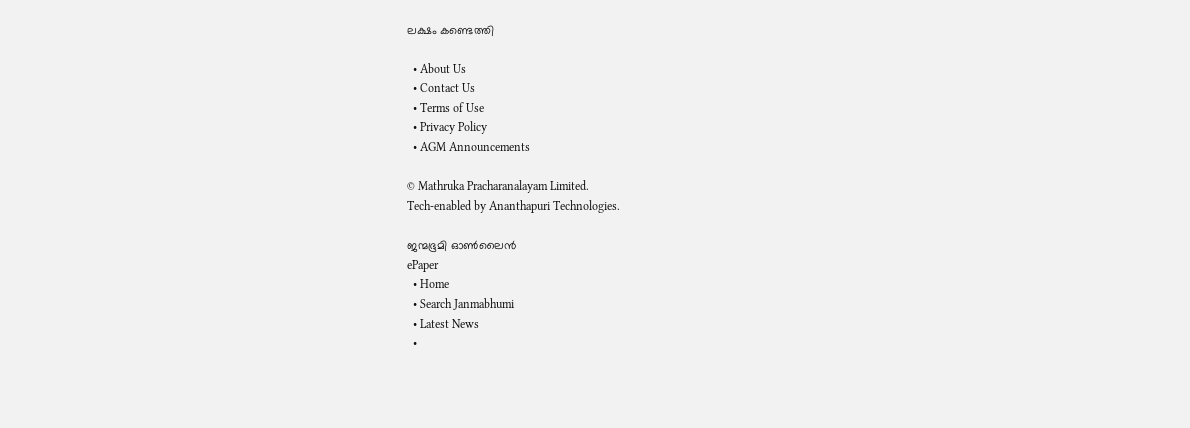ലക്ഷം കണ്ടെത്തി

  • About Us
  • Contact Us
  • Terms of Use
  • Privacy Policy
  • AGM Announcements

© Mathruka Pracharanalayam Limited.
Tech-enabled by Ananthapuri Technologies.

ജന്മഭൂമി ഓണ്‍ലൈന്‍
ePaper
  • Home
  • Search Janmabhumi
  • Latest News
  •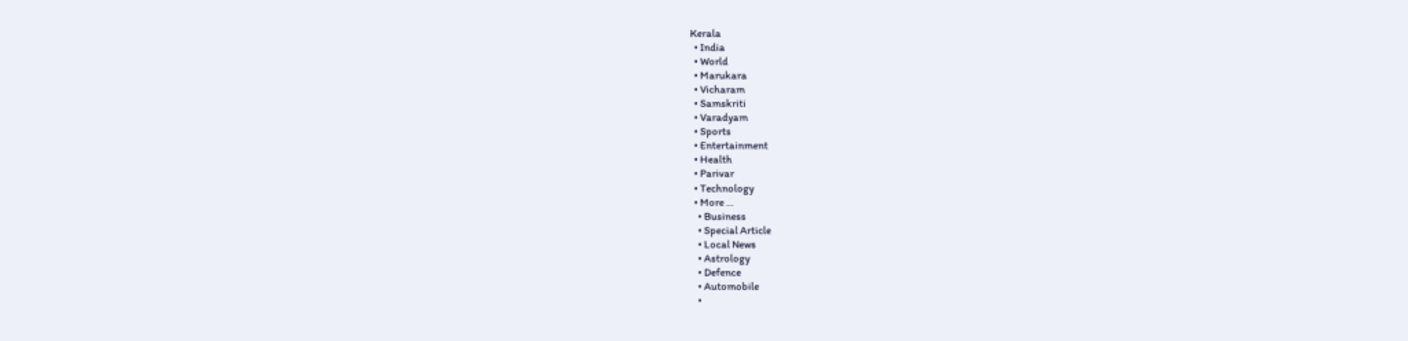Kerala
  • India
  • World
  • Marukara
  • Vicharam
  • Samskriti
  • Varadyam
  • Sports
  • Entertainment
  • Health
  • Parivar
  • Technology
  • More …
    • Business
    • Special Article
    • Local News
    • Astrology
    • Defence
    • Automobile
    •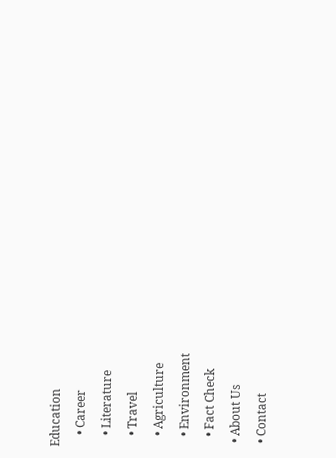Education
    • Career
    • Literature
    • Travel
    • Agriculture
    • Environment
    • Fact Check
  • About Us
  • Contact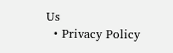Us
  • Privacy Policy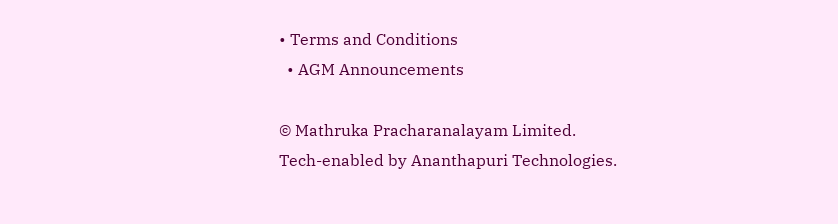• Terms and Conditions
  • AGM Announcements

© Mathruka Pracharanalayam Limited.
Tech-enabled by Ananthapuri Technologies.